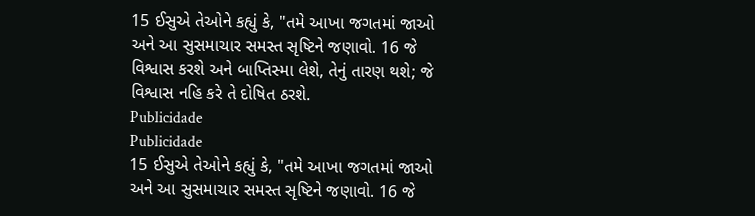15 ઈસુએ તેઓને કહ્યું કે, "તમે આખા જગતમાં જાઓ અને આ સુસમાચાર સમસ્ત સૃષ્ટિને જણાવો. 16 જે વિશ્વાસ કરશે અને બાપ્તિસ્મા લેશે, તેનું તારણ થશે; જે વિશ્વાસ નહિ કરે તે દોષિત ઠરશે.
Publicidade
Publicidade
15 ઈસુએ તેઓને કહ્યું કે, "તમે આખા જગતમાં જાઓ અને આ સુસમાચાર સમસ્ત સૃષ્ટિને જણાવો. 16 જે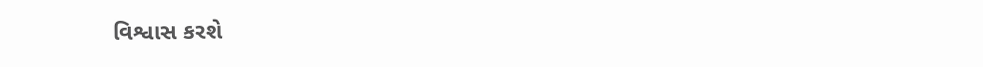વિશ્વાસ કરશે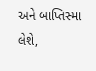અને બાપ્તિસ્મા લેશે,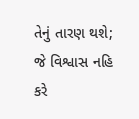તેનું તારણ થશે; જે વિશ્વાસ નહિ કરે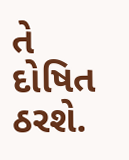તે દોષિત ઠરશે.